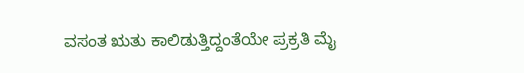ವಸಂತ ಋತು ಕಾಲಿಡುತ್ತಿದ್ದಂತೆಯೇ ಪ್ರಕ್ರತಿ ಮೈ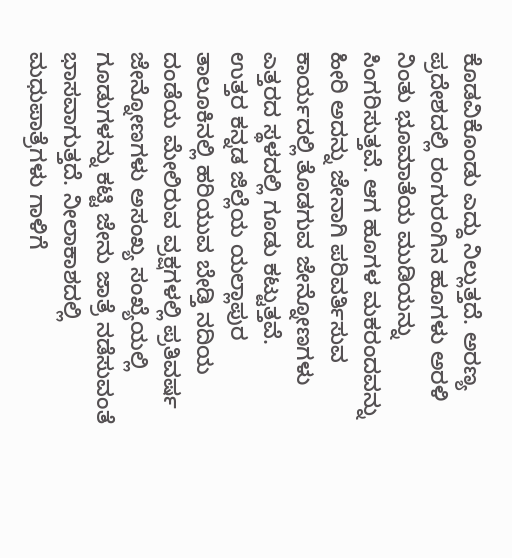ಕೊಡವಿಕೊಂಡು ಎದ್ದು ನಿಲ್ಲುತ್ತದೆ. ಅರಣ್ಯ ಪ್ರದೇಶದಲ್ಲಿ ರಂಗುರಂಗಿನ ಹೂಗಳು ಅರಳಿ ನಿಂತು ಭೂಮಾತೆಯ ಮುಡಿಯನ್ನು ಸಿಂಗರಿಸುತ್ತವೆ. ಆಗ ಹೂಗಳ ಮಕರಂದವನ್ನು ಹೀರಿ ಅದನ್ನು ಜೇನಾಗಿ ಪರಿವರ್ತಿಸುವ ಕಾರ್ಯದಲ್ಲಿ ತೊಡಗುವ ಜೇನ್ನೋಣಗಳು ಎತ್ತರದ ಸ್ಥಳದಲ್ಲಿ ಗೂಡು ಕಟ್ಟುತ್ತವೆ.
ಉತ್ತರ ಕನ್ನಡ ಜಿಲ್ಲೆಯ ಯಲ್ಲಾಪುರ ತಾಲೂಕಿನಲ್ಲಿ ಹರಿಯುವ ಬೇಡ್ತಿ ನದಿಯ ದಂಡೆಯ ಮೇಲಿರುವ ವ್ರಕ್ಷಗಳಲ್ಲಿ ಪ್ರತಿವರ್ಷ ಜೇನ್ನೋಣಗಳು ಅಸಂಖ್ಯ ಸಂಖ್ಯೆಯಲ್ಲಿ ಗೂಡುಗಳನ್ನು ಕಟ್ಟಿ ಜೇನು ಜಾತ್ರೆ ನಡೆಸುವಂತೆ ಭಾಸವಾಗುತ್ತದೆ. ನೀಲಾಕಾಶದಲ್ಲಿ ಮಧುಪಾತ್ರೆಗಳು ಗಾಳಿಗೆ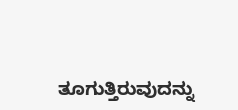ತೂಗುತ್ತಿರುವುದನ್ನು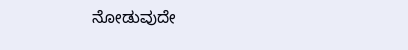ನೋಡುವುದೇ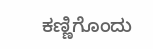ಕಣ್ಣಿಗೊಂದು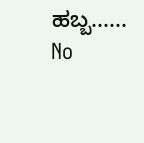ಹಬ್ಬ......
No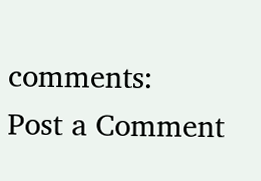comments:
Post a Comment